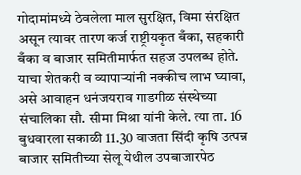गोदामांमध्ये ठेवलेला माल सुरक्षित, विमा संरक्षित असून त्यावर तारण कर्ज राष्ट्रीयकृत बँका, सहकारी बँका व बाजार समितीमार्फत सहज उपलब्ध होते. याचा शेतकरी व व्यापाऱ्यांनी नक्कीच लाभ घ्यावा, असे आवाहन धनंजयराव गाडगीळ संस्थेच्या संचालिका सौ. सीमा मिश्रा यांनी केले. त्या ता. 16 बुधवारला सकाळी 11.30 वाजता सिंदी कृषि उत्पन्न बाजार समितीच्या सेलू येथील उपबाजारपेठ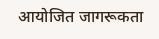आयोजित जागरूकता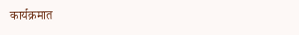कार्यक्रमात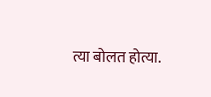त्या बोलत होत्या.